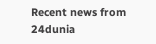Recent news from 24dunia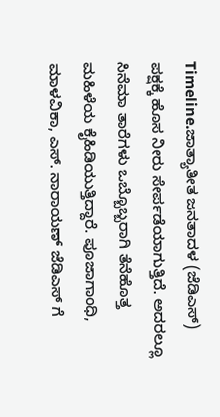Timeline.ಜಾತ್ಯಾತೀತ ಜನತಾದಳ (ಜೆಡಿಎಸ್) ಪಕ್ಷಕ್ಕೆ ಹೊಸ ನೀರು ಸೇರ್ಪಡೆಯಾಗುತ್ತಿದೆ. ಅದರಲ್ಲೂ ಸಿನೆಮಾ ತಾರೆಗಳು ಒಬ್ಬೊಬ್ಬರಾಗಿ ತೆನೆಹೊತ್ತ ಮಹಿಳೆಯ ಕೈಹಿಡಿಯುತ್ತಿದ್ದಾರೆ. ಪೂಜಾಗಾಂಧಿ, ಮಾಳವಿಕಾ, ಎಸ್. ನಾರಾಯಣ್ ಜೆಡಿಎಸ್ ಗೆ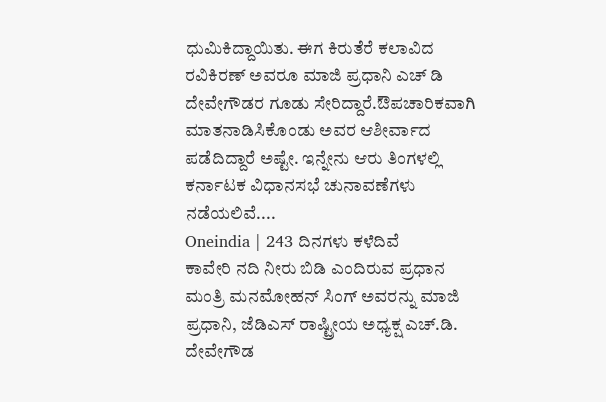ಧುಮಿಕಿದ್ದಾಯಿತು. ಈಗ ಕಿರುತೆರೆ ಕಲಾವಿದ ರವಿಕಿರಣ್ ಅವರೂ ಮಾಜಿ ಪ್ರಧಾನಿ ಎಚ್ ಡಿ ದೇವೇಗೌಡರ ಗೂಡು ಸೇರಿದ್ದಾರೆ.ಔಪಚಾರಿಕವಾಗಿ ಮಾತನಾಡಿಸಿಕೊಂಡು ಅವರ ಆಶೀರ್ವಾದ ಪಡೆದಿದ್ದಾರೆ ಅಷ್ಟೇ. ಇನ್ನೇನು ಆರು ತಿಂಗಳಲ್ಲಿ ಕರ್ನಾಟಕ ವಿಧಾನಸಭೆ ಚುನಾವಣೆಗಳು ನಡೆಯಲಿವೆ....
Oneindia | 243 ದಿನಗಳು ಕಳೆದಿವೆ
ಕಾವೇರಿ ನದಿ ನೀರು ಬಿಡಿ ಎಂದಿರುವ ಪ್ರಧಾನ ಮಂತ್ರಿ ಮನಮೋಹನ್ ಸಿಂಗ್ ಅವರನ್ನು ಮಾಜಿ ಪ್ರಧಾನಿ, ಜೆಡಿಎಸ್ ರಾಷ್ಟ್ರೀಯ ಅಧ್ಯಕ್ಷ ಎಚ್.ಡಿ. ದೇವೇಗೌಡ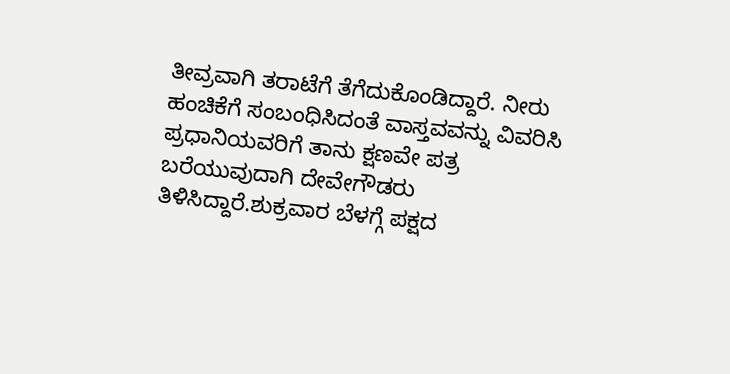ತೀವ್ರವಾಗಿ ತರಾಟೆಗೆ ತೆಗೆದುಕೊಂಡಿದ್ದಾರೆ. ನೀರು ಹಂಚಿಕೆಗೆ ಸಂಬಂಧಿಸಿದಂತೆ ವಾಸ್ತವವನ್ನು ವಿವರಿಸಿ ಪ್ರಧಾನಿಯವರಿಗೆ ತಾನು ಕ್ಷಣವೇ ಪತ್ರ ಬರೆಯುವುದಾಗಿ ದೇವೇಗೌಡರು ತಿಳಿಸಿದ್ದಾರೆ.ಶುಕ್ರವಾರ ಬೆಳಗ್ಗೆ ಪಕ್ಷದ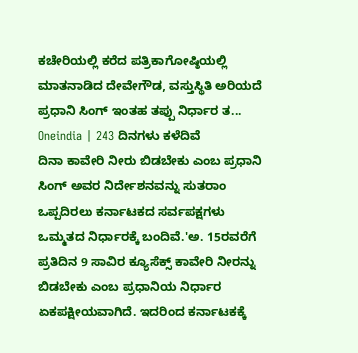ಕಚೇರಿಯಲ್ಲಿ ಕರೆದ ಪತ್ರಿಕಾಗೋಷ್ಠಿಯಲ್ಲಿ ಮಾತನಾಡಿದ ದೇವೇಗೌಡ, ವಸ್ತುಸ್ಥಿತಿ ಅರಿಯದೆ ಪ್ರಧಾನಿ ಸಿಂಗ್ ಇಂತಹ ತಪ್ಪು ನಿರ್ಧಾರ ತ...
Oneindia | 243 ದಿನಗಳು ಕಳೆದಿವೆ
ದಿನಾ ಕಾವೇರಿ ನೀರು ಬಿಡಬೇಕು ಎಂಬ ಪ್ರಧಾನಿ ಸಿಂಗ್ ಅವರ ನಿರ್ದೇಶನವನ್ನು ಸುತರಾಂ ಒಪ್ಪದಿರಲು ಕರ್ನಾಟಕದ ಸರ್ವಪಕ್ಷಗಳು ಒಮ್ಮತದ ನಿರ್ಧಾರಕ್ಕೆ ಬಂದಿವೆ.'ಅ. 15ರವರೆಗೆ ಪ್ರತಿದಿನ 9 ಸಾವಿರ ಕ್ಯೂಸೆಕ್ಸ್ ಕಾವೇರಿ ನೀರನ್ನು ಬಿಡಬೇಕು ಎಂಬ ಪ್ರಧಾನಿಯ ನಿರ್ಧಾರ ಏಕಪಕ್ಷೀಯವಾಗಿದೆ. ಇದರಿಂದ ಕರ್ನಾಟಕಕ್ಕೆ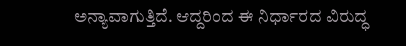ಅನ್ಯಾವಾಗುತ್ತಿದೆ. ಆದ್ದರಿಂದ ಈ ನಿರ್ಧಾರದ ವಿರುದ್ಧ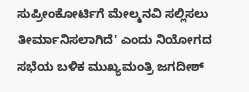ಸುಪ್ರೀಂಕೋರ್ಟಿಗೆ ಮೇಲ್ಮನವಿ ಸಲ್ಲಿಸಲು ತೀರ್ಮಾನಿಸಲಾಗಿದೆ' ಎಂದು ನಿಯೋಗದ ಸಭೆಯ ಬಳಿಕ ಮುಖ್ಯಮಂತ್ರಿ ಜಗದೀಶ್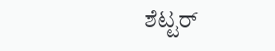ಶೆಟ್ಟರ್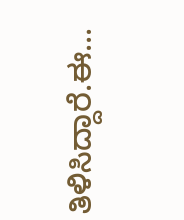ತಿಳಿಸಿದ್ದಾರೆ.ಈ...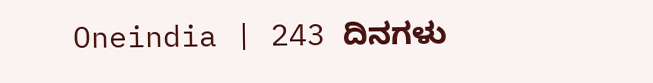Oneindia | 243 ದಿನಗಳು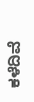ಕಳೆದಿವೆ